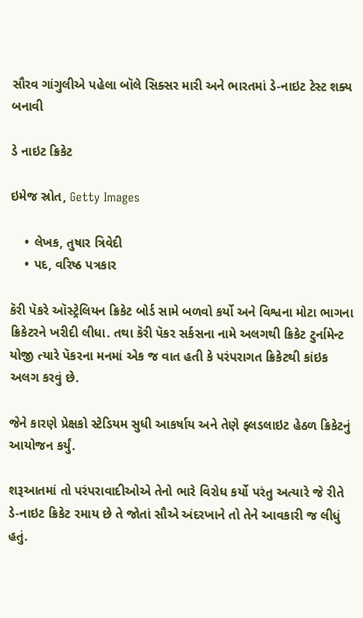સૌરવ ગાંગુલીએ પહેલા બૉલે સિક્સર મારી અને ભારતમાં ડે-નાઇટ ટેસ્ટ શક્ય બનાવી

ડે નાઇટ ક્રિકેટ

ઇમેજ સ્રોત, Getty Images

    • લેખક, તુષાર ત્રિવેદી
    • પદ, વરિષ્ઠ પત્રકાર

કૅરી પૅકરે ઑસ્ટ્રેલિયન ક્રિકેટ બોર્ડ સામે બળવો કર્યો અને વિશ્વના મોટા ભાગના ક્રિકેટરને ખરીદી લીધા. તથા કૅરી પૅકર સર્કસના નામે અલગથી ક્રિકેટ ટુર્નામેન્ટ યોજી ત્યારે પૅકરના મનમાં એક જ વાત હતી કે પરંપરાગત ક્રિકેટથી કાંઇક અલગ કરવું છે.

જેને કારણે પ્રેક્ષકો સ્ટેડિયમ સુધી આકર્ષાય અને તેણે ફ્લડલાઇટ હેઠળ ક્રિકેટનું આયોજન કર્યું.

શરૂઆતમાં તો પરંપરાવાદીઓએ તેનો ભારે વિરોધ કર્યો પરંતુ અત્યારે જે રીતે ડે-નાઇટ ક્રિકેટ રમાય છે તે જોતાં સૌએ અંદરખાને તો તેને આવકારી જ લીધું હતું.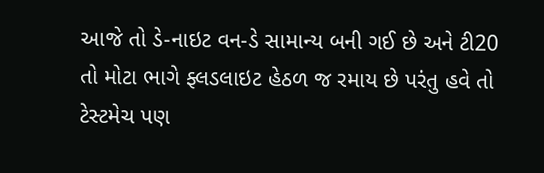આજે તો ડે-નાઇટ વન-ડે સામાન્ય બની ગઈ છે અને ટી20 તો મોટા ભાગે ફ્લડલાઇટ હેઠળ જ રમાય છે પરંતુ હવે તો ટેસ્ટમેચ પણ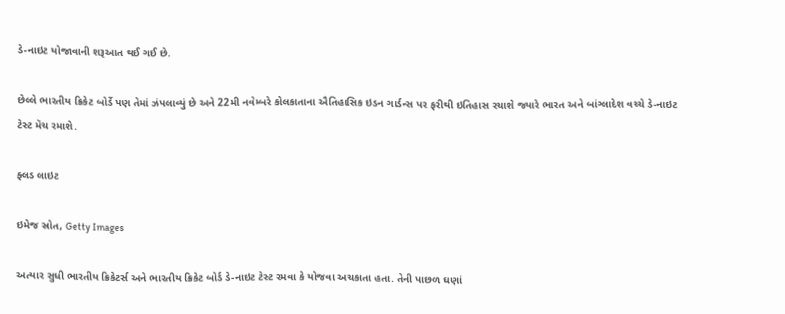ડે-નાઇટ યોજાવાની શરૂઆત થઈ ગઈ છે.

છેલ્લે ભારતીય ક્રિકેટ બોર્ડે પણ તેમાં ઝંપલાવ્યું છે અને 22મી નવેમ્બરે કોલકાતાના ઐતિહાસિક ઇડન ગાર્ડન્સ પર ફરીથી ઇતિહાસ રચાશે જ્યારે ભારત અને બાંગ્લાદેશ વચ્ચે ડે-નાઇટ ટેસ્ટ મૅચ રમાશે.

ફ્લડ લાઇટ

ઇમેજ સ્રોત, Getty Images

અત્યાર સુધી ભારતીય ક્રિકેટર્સ અને ભારતીય ક્રિકેટ બોર્ડ ડે-નાઇટ ટેસ્ટ રમવા કે યોજવા અચકાતા હતા. તેની પાછળ ઘણાં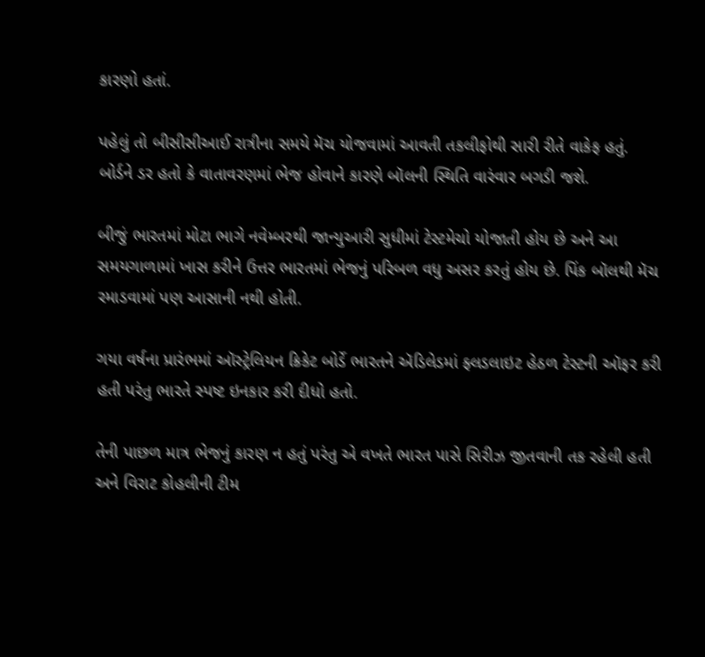કારણો હતાં.

પહેલું તો બીસીસીઆઈ રાત્રીના સમયે મૅચ યોજવામાં આવતી તકલીફોથી સારી રીતે વાકેફ હતું. બોર્ડને ડર હતો કે વાતાવરણમાં ભેજ હોવાને કારણે બૉલની સ્થિતિ વારંવાર બગડી જશે.

બીજું ભારતમાં મોટા ભાગે નવેમ્બરથી જાન્યુઆરી સુધીમાં ટેસ્ટમેચો યોજાતી હોય છે અને આ સમયગાળામાં ખાસ કરીને ઉત્તર ભારતમાં ભેજનું પરિબળ વધુ અસર કરતું હોય છે. પિંક બૉલથી મૅચ રમાડવામાં પણ આસાની નથી હોતી.

ગયા વર્ષના પ્રારંભમાં ઑસ્ટ્રેલિયન ક્રિકેટ બોર્ડે ભારતને ઍડિલેડમાં ફ્લડલાઇટ હેઠળ ટેસ્ટની ઑફર કરી હતી પરંતુ ભારતે સ્પષ્ટ ઇનકાર કરી દીધો હતો.

તેની પાછળ માત્ર ભેજનું કારણ ન હતું પરંતુ એ વખતે ભારત પાસે સિરીઝ જીતવાની તક રહેલી હતી અને વિરાટ કોહલીની ટીમ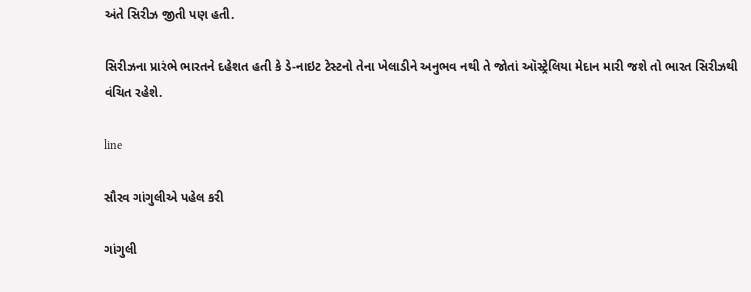અંતે સિરીઝ જીતી પણ હતી.

સિરીઝના પ્રારંભે ભારતને દહેશત હતી કે ડે-નાઇટ ટેસ્ટનો તેના ખેલાડીને અનુભવ નથી તે જોતાં ઑસ્ટ્રેલિયા મેદાન મારી જશે તો ભારત સિરીઝથી વંચિત રહેશે.

line

સૌરવ ગાંગુલીએ પહેલ કરી

ગાંગુલી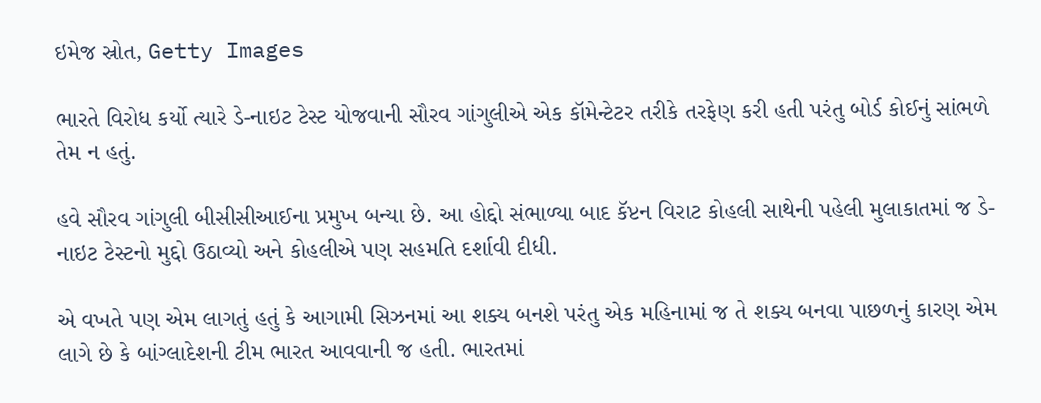ઇમેજ સ્રોત, Getty Images

ભારતે વિરોધ કર્યો ત્યારે ડે-નાઇટ ટેસ્ટ યોજવાની સૌરવ ગાંગુલીએ એક કૉમેન્ટેટર તરીકે તરફેણ કરી હતી પરંતુ બોર્ડ કોઈનું સાંભળે તેમ ન હતું.

હવે સૌરવ ગાંગુલી બીસીસીઆઈના પ્રમુખ બન્યા છે. આ હોદ્દો સંભાળ્યા બાદ કૅપ્ટન વિરાટ કોહલી સાથેની પહેલી મુલાકાતમાં જ ડે-નાઇટ ટેસ્ટનો મુદ્દો ઉઠાવ્યો અને કોહલીએ પણ સહમતિ દર્શાવી દીધી.

એ વખતે પણ એમ લાગતું હતું કે આગામી સિઝનમાં આ શક્ય બનશે પરંતુ એક મહિનામાં જ તે શક્ય બનવા પાછળનું કારણ એમ લાગે છે કે બાંગ્લાદેશની ટીમ ભારત આવવાની જ હતી. ભારતમાં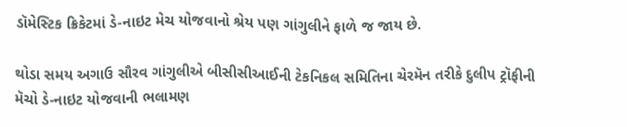ડૉમેસ્ટિક ક્રિકેટમાં ડે-નાઇટ મેચ યોજવાનો શ્રેય પણ ગાંગુલીને ફાળે જ જાય છે.

થોડા સમય અગાઉ સૌરવ ગાંગુલીએ બીસીસીઆઈની ટેકનિકલ સમિતિના ચેરમૅન તરીકે દુલીપ ટ્રૉફીની મૅચો ડે-નાઇટ યોજવાની ભલામણ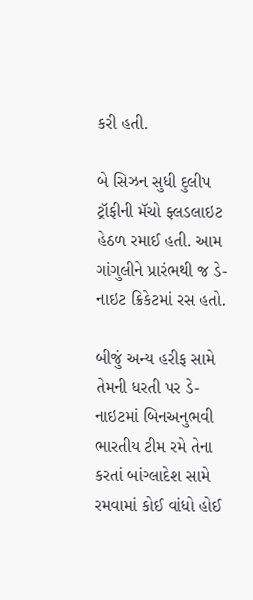કરી હતી.

બે સિઝન સુધી દુલીપ ટ્રૉફીની મૅચો ફ્લડલાઇટ હેઠળ રમાઈ હતી. આમ ગાંગુલીને પ્રારંભથી જ ડે-નાઇટ ક્રિકેટમાં રસ હતો.

બીજું અન્ય હરીફ સામે તેમની ધરતી પર ડે-નાઇટમાં બિનઅનુભવી ભારતીય ટીમ રમે તેના કરતાં બાંગ્લાદેશ સામે રમવામાં કોઈ વાંધો હોઈ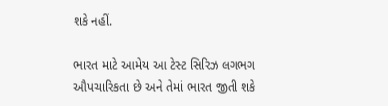શકે નહીં.

ભારત માટે આમેય આ ટેસ્ટ સિરિઝ લગભગ ઔપચારિકતા છે અને તેમાં ભારત જીતી શકે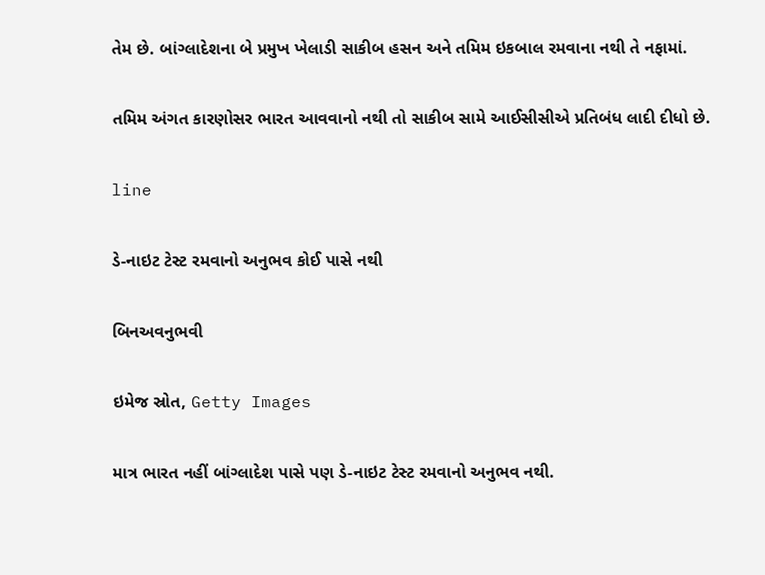તેમ છે. બાંગ્લાદેશના બે પ્રમુખ ખેલાડી સાકીબ હસન અને તમિમ ઇકબાલ રમવાના નથી તે નફામાં.

તમિમ અંગત કારણોસર ભારત આવવાનો નથી તો સાકીબ સામે આઈસીસીએ પ્રતિબંધ લાદી દીધો છે.

line

ડે-નાઇટ ટેસ્ટ રમવાનો અનુભવ કોઈ પાસે નથી

બિનઅવનુભવી

ઇમેજ સ્રોત, Getty Images

માત્ર ભારત નહીં બાંગ્લાદેશ પાસે પણ ડે-નાઇટ ટેસ્ટ રમવાનો અનુભવ નથી.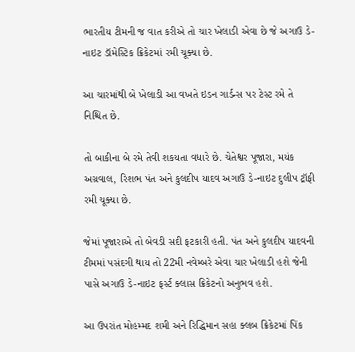ભારતીય ટીમની જ વાત કરીએ તો ચાર ખેલાડી એવા છે જે અગાઉ ડે-નાઇટ ડૉમેસ્ટિક ક્રિકેટમાં રમી ચૂક્યા છે.

આ ચારમાંથી બે ખેલાડી આ વખતે ઇડન ગાર્ડન્સ પર ટેસ્ટ રમે તે નિશ્ચિત છે.

તો બાકીના બે રમે તેવી શકયતા વધારે છે. ચેતેશ્વર પૂજારા, મયંક અગ્રવાલ, રિશભ પંત અને કુલદીપ યાદવ અગાઉ ડે-નાઇટ દુલીપ ટ્રૉફી રમી ચૂક્યા છે.

જેમાં પૂજારાએ તો બેવડી સદી ફટકારી હતી. પંત અને કુલદીપ યાદવની ટીમમાં પસંદગી થાય તો 22મી નવેમ્બરે એવા ચાર ખેલાડી હશે જેની પાસે અગાઉ ડે-નાઇટ ફર્સ્ટ ક્લાસ ક્રિકેટનો અનુભવ હશે.

આ ઉપરાંત મોહમ્મદ શમી અને રિદ્ધિમાન સહા ક્લબ ક્રિકેટમાં પિંક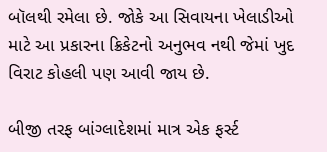બૉલથી રમેલા છે. જોકે આ સિવાયના ખેલાડીઓ માટે આ પ્રકારના ક્રિકેટનો અનુભવ નથી જેમાં ખુદ વિરાટ કોહલી પણ આવી જાય છે.

બીજી તરફ બાંગ્લાદેશમાં માત્ર એક ફર્સ્ટ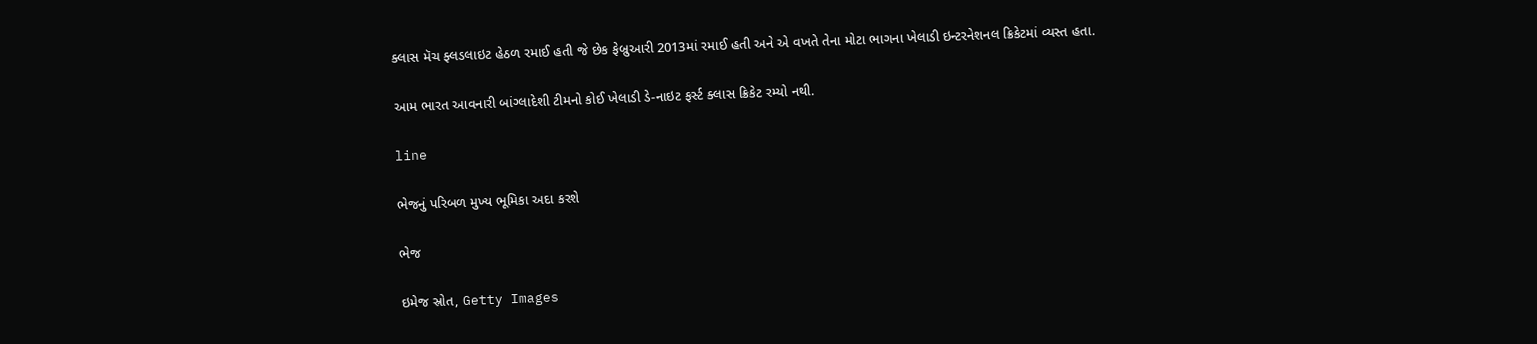ક્લાસ મૅચ ફ્લડલાઇટ હેઠળ રમાઈ હતી જે છેક ફેબ્રુઆરી 2013માં રમાઈ હતી અને એ વખતે તેના મોટા ભાગના ખેલાડી ઇન્ટરનેશનલ ક્રિકેટમાં વ્યસ્ત હતા.

આમ ભારત આવનારી બાંગ્લાદેશી ટીમનો કોઈ ખેલાડી ડે-નાઇટ ફર્સ્ટ ક્લાસ ક્રિકેટ રમ્યો નથી.

line

ભેજનું પરિબળ મુખ્ય ભૂમિકા અદા કરશે

ભેજ

ઇમેજ સ્રોત, Getty Images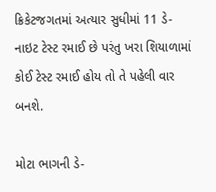ક્રિકેટજગતમાં અત્યાર સુધીમાં 11 ડે-નાઇટ ટેસ્ટ રમાઈ છે પરંતુ ખરા શિયાળામાં કોઈ ટેસ્ટ રમાઈ હોય તો તે પહેલી વાર બનશે.

મોટા ભાગની ડે-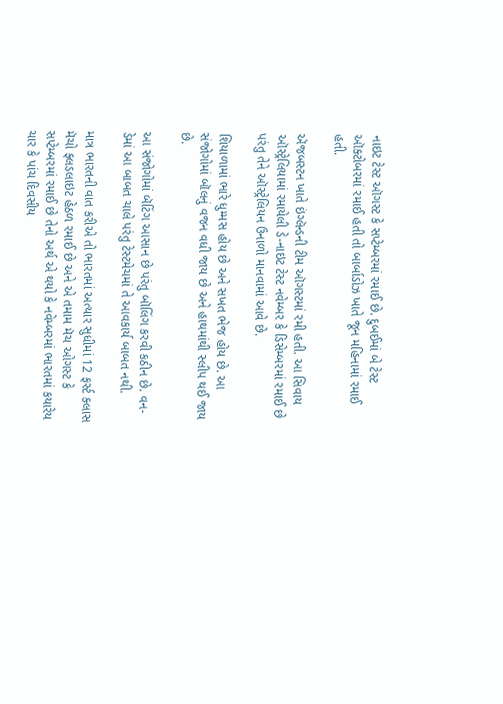નાઇટ ટેસ્ટ ઑગસ્ટ કે સપ્ટેમ્બરમાં રમાઈ છે. દુબઈમાં બે ટેસ્ટ ઑક્ટોબરમાં રમાઈ હતી તો બાર્બાડોઝ ખાતે જૂન મહિનામાં રમાઈ હતી.

ઍજબસ્ટન ખાતે ઇંગ્લૅન્ડની ટીમ ઑગસ્ટમાં રમી હતી. આ સિવાય ઑસ્ટ્રેલિયામાં રમાયેલી ડે-નાઇટ ટેસ્ટ નવેમ્બર કે ડિસેમ્બરમાં રમાઈ છે પરંતુ તેને ઑસ્ટ્રેલિયન ઉનાળો માનવામાં આવે છે.

શિયાળામાં ભારે ધુમ્મસ હોય છે અને સખત ભેજ હોય છે. આ સંજોગોમાં બૉલનું વજન વધી જાય છે અને હાથમાંથી સ્લીપ થઈ જાય છે.

આ સંજોગોમાં બૅટિંગ આસાન છે પરંતુ બૉલિંગ કરવી કઠીન છે. વન-ડેમાં આ બાબત ચાલે પરંતુ ટેસ્ટમેચમાં તે આવકાર્ય બાબત નથી.

માત્ર ભારતની વાત કરીએ તો ભારતમાં અત્યાર સુધીમાં 12 ફર્સ્ટ ક્લાસ મૅચો ફ્લડલાઇટ હેઠળ રમાઈ છે અને એ તમામ મૅચ ઓગસ્ટ કે સપ્ટેમ્બરમાં રમાઈ છે તેનો અર્થ એ થયો કે નવેમ્બરમાં ભારતમાં કયારેય ચાર કે પાંચ દિવસીય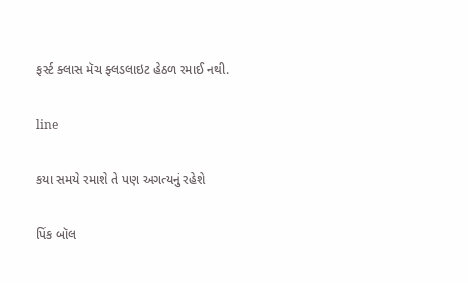ફર્સ્ટ ક્લાસ મૅચ ફ્લડલાઇટ હેઠળ રમાઈ નથી.

line

કયા સમયે રમાશે તે પણ અગત્યનું રહેશે

પિંક બૉલ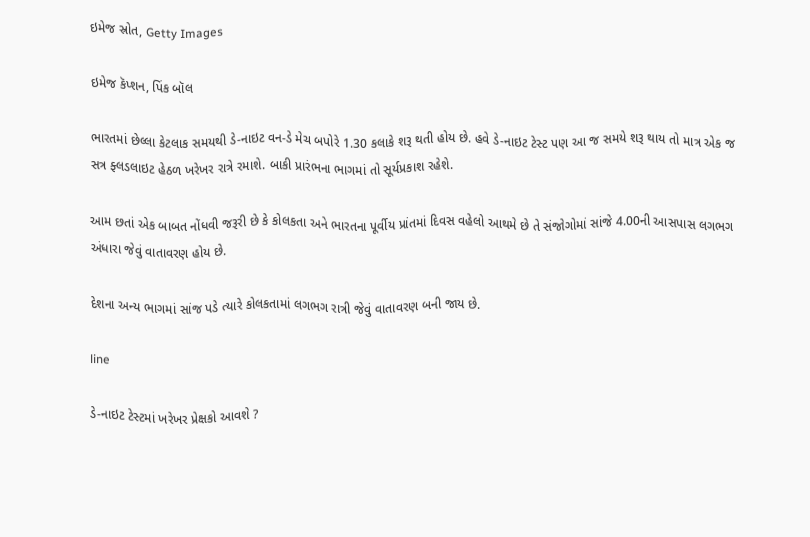ઇમેજ સ્રોત, Getty Images

ઇમેજ કૅપ્શન, પિંક બૉલ

ભારતમાં છેલ્લા કેટલાક સમયથી ડે-નાઇટ વન-ડે મેચ બપોરે 1.30 કલાકે શરૂ થતી હોય છે. હવે ડે-નાઇટ ટેસ્ટ પણ આ જ સમયે શરૂ થાય તો માત્ર એક જ સત્ર ફ્લડલાઇટ હેઠળ ખરેખર રાત્રે રમાશે. બાકી પ્રારંભના ભાગમાં તો સૂર્યપ્રકાશ રહેશે.

આમ છતાં એક બાબત નોંધવી જરૂરી છે કે કોલકતા અને ભારતના પૂર્વીય પ્રાંતમાં દિવસ વહેલો આથમે છે તે સંજોગોમાં સાંજે 4.00ની આસપાસ લગભગ અંધારા જેવું વાતાવરણ હોય છે.

દેશના અન્ય ભાગમાં સાંજ પડે ત્યારે કોલકતામાં લગભગ રાત્રી જેવું વાતાવરણ બની જાય છે.

line

ડે-નાઇટ ટેસ્ટમાં ખરેખર પ્રેક્ષકો આવશે ?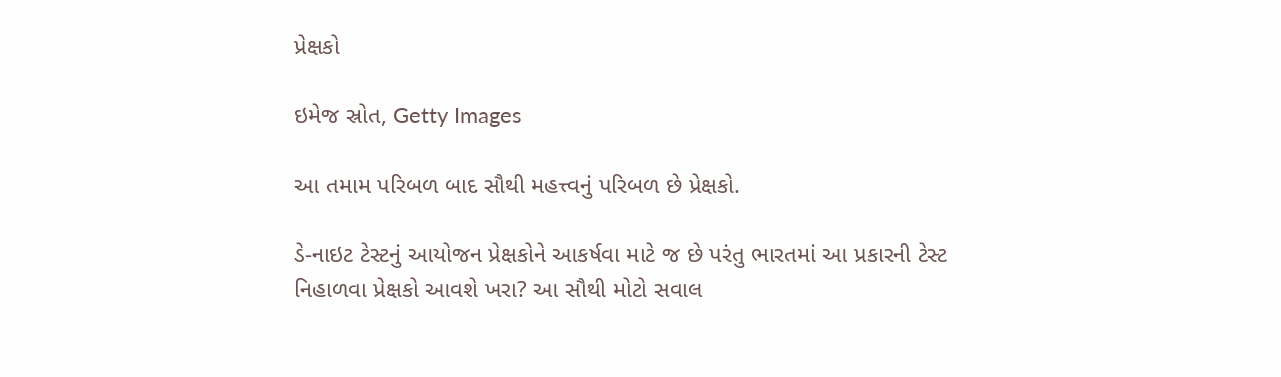પ્રેક્ષકો

ઇમેજ સ્રોત, Getty Images

આ તમામ પરિબળ બાદ સૌથી મહત્ત્વનું પરિબળ છે પ્રેક્ષકો.

ડે-નાઇટ ટેસ્ટનું આયોજન પ્રેક્ષકોને આકર્ષવા માટે જ છે પરંતુ ભારતમાં આ પ્રકારની ટેસ્ટ નિહાળવા પ્રેક્ષકો આવશે ખરા? આ સૌથી મોટો સવાલ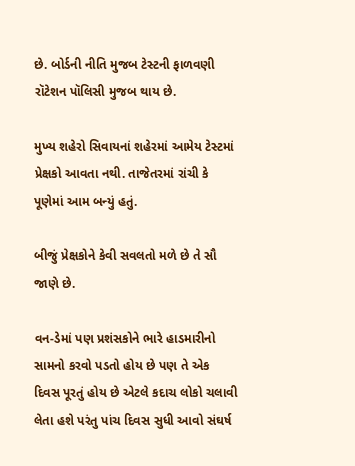છે. બોર્ડની નીતિ મુજબ ટેસ્ટની ફાળવણી રૉટેશન પૉલિસી મુજબ થાય છે.

મુખ્ય શહેરો સિવાયનાં શહેરમાં આમેય ટેસ્ટમાં પ્રેક્ષકો આવતા નથી. તાજેતરમાં રાંચી કે પૂણેમાં આમ બન્યું હતું.

બીજું પ્રેક્ષકોને કેવી સવલતો મળે છે તે સૌ જાણે છે.

વન-ડેમાં પણ પ્રશંસકોને ભારે હાડમારીનો સામનો કરવો પડતો હોય છે પણ તે એક દિવસ પૂરતું હોય છે એટલે કદાચ લોકો ચલાવી લેતા હશે પરંતુ પાંચ દિવસ સુધી આવો સંઘર્ષ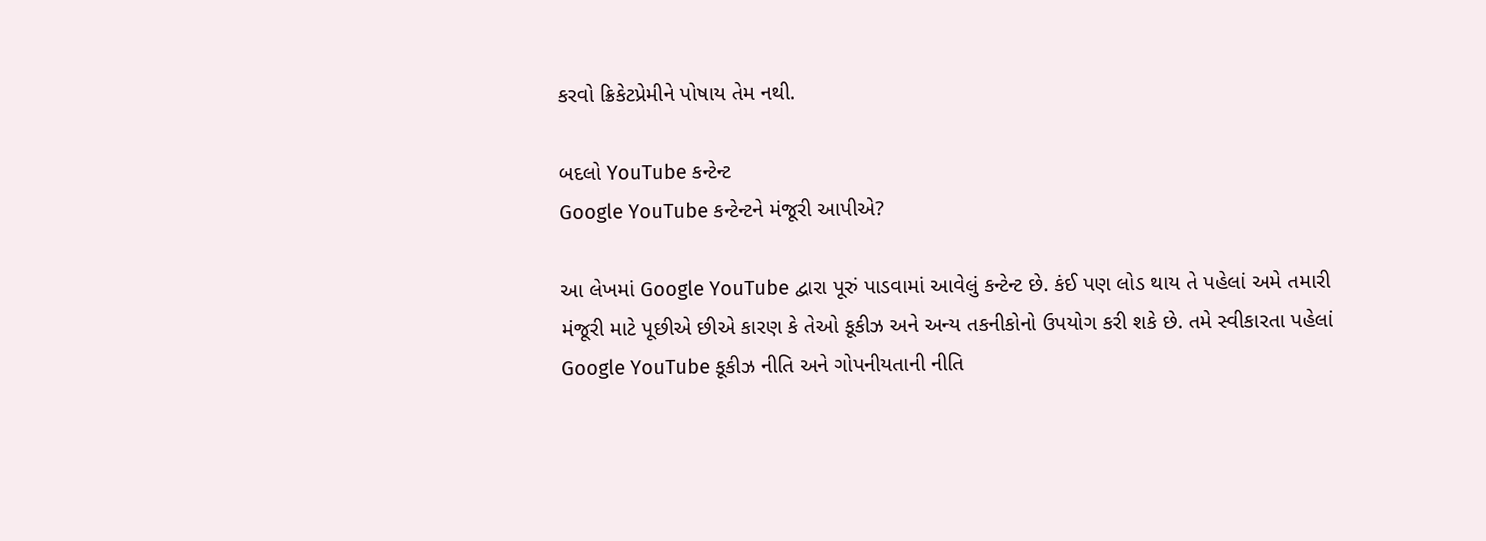કરવો ક્રિકેટપ્રેમીને પોષાય તેમ નથી.

બદલો YouTube કન્ટેન્ટ
Google YouTube કન્ટેન્ટને મંજૂરી આપીએ?

આ લેખમાં Google YouTube દ્વારા પૂરું પાડવામાં આવેલું કન્ટેન્ટ છે. કંઈ પણ લોડ થાય તે પહેલાં અમે તમારી મંજૂરી માટે પૂછીએ છીએ કારણ કે તેઓ કૂકીઝ અને અન્ય તકનીકોનો ઉપયોગ કરી શકે છે. તમે સ્વીકારતા પહેલાં Google YouTube કૂકીઝ નીતિ અને ગોપનીયતાની નીતિ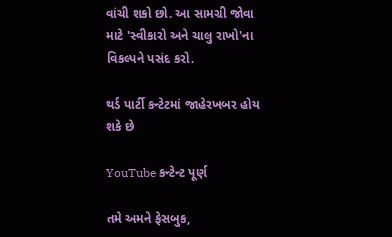વાંચી શકો છો. આ સામગ્રી જોવા માટે 'સ્વીકારો અને ચાલુ રાખો'ના વિકલ્પને પસંદ કરો.

થર્ડ પાર્ટી કન્ટેટમાં જાહેરખબર હોય શકે છે

YouTube કન્ટેન્ટ પૂર્ણ

તમે અમને ફેસબુક,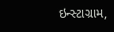ઇન્સ્ટાગ્રામ,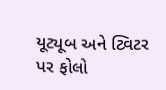યૂટ્યૂબ અને ટ્વિટર પર ફોલો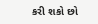કરી શકો છો